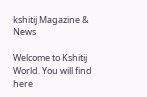kshitij Magazine & News

Welcome to Kshitij World. You will find here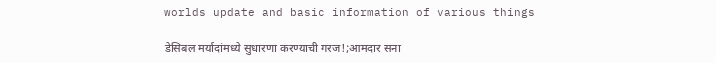worlds update and basic information of various things

डेसिबल मर्यादांमध्ये सुधारणा करण्याची गरज!;आमदार सना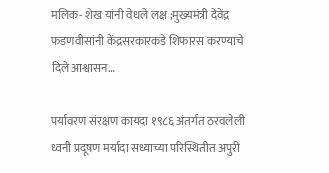मलिक- शेख यांनी वेधले लक्ष ;मुख्यमंत्री देवेंद्र फडणवीसांनी केंद्रसरकारकडे शिफारस करण्याचे दिले आश्वासन…

पर्यावरण संरक्षण कायदा १९८६ अंतर्गत ठरवलेली ध्वनी प्रदूषण मर्यादा सध्याच्या परिस्थितीत अपुरी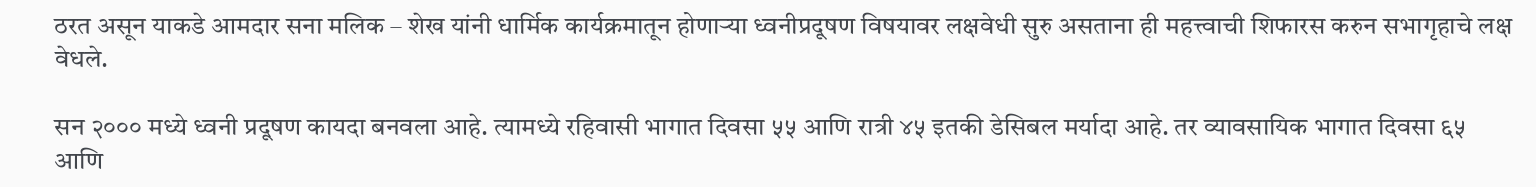ठरत असून याकडे आमदार सना मलिक – शेख यांनी धार्मिक कार्यक्रमातून होणाऱ्या ध्वनीप्रदूषण विषयावर लक्षवेधी सुरु असताना ही महत्त्वाची शिफारस करुन सभागृहाचे लक्ष वेधले.

सन २००० मध्ये ध्वनी प्रदूषण कायदा बनवला आहे. त्यामध्ये रहिवासी भागात दिवसा ५५ आणि रात्री ४५ इतकी डेसिबल मर्यादा आहे. तर व्यावसायिक भागात दिवसा ६५ आणि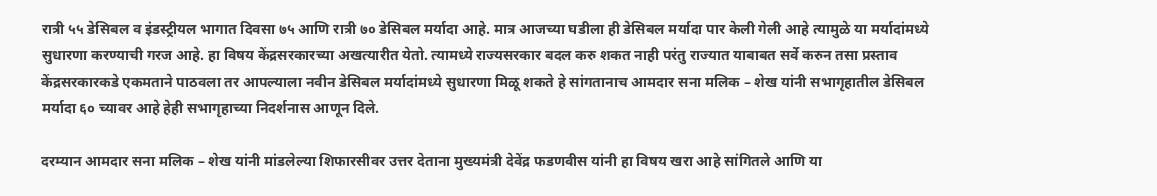रात्री ५५ डेसिबल व इंडस्ट्रीयल भागात दिवसा ७५ आणि रात्री ७० डेसिबल मर्यादा आहे. मात्र आजच्या घडीला ही डेसिबल मर्यादा पार केली गेली आहे त्यामुळे या मर्यादांमध्ये सुधारणा करण्याची गरज आहे. हा विषय केंद्रसरकारच्या अखत्यारीत येतो. त्यामध्ये राज्यसरकार बदल करु शकत नाही परंतु राज्यात याबाबत सर्वे करुन तसा प्रस्ताव केंद्रसरकारकडे एकमताने पाठवला तर आपल्याला नवीन डेसिबल मर्यादांमध्ये सुधारणा मिळू शकते हे सांगतानाच आमदार सना मलिक – शेख यांनी सभागृहातील डेसिबल मर्यादा ६० च्यावर आहे हेही सभागृहाच्या निदर्शनास आणून दिले.

दरम्यान आमदार सना मलिक – शेख यांनी मांडलेल्या शिफारसीवर उत्तर देताना मुख्यमंत्री देवेंद्र फडणवीस यांनी हा विषय खरा आहे सांगितले आणि या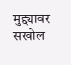मुद्द्यावर सखोल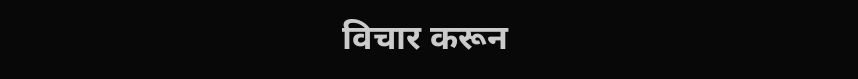विचार करून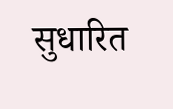सुधारित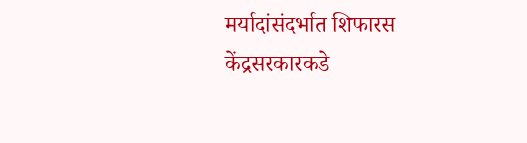मर्यादांसंदर्भात शिफारस केंद्रसरकारकडे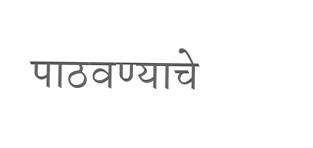पाठवण्याचे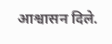आश्वासन दिले.